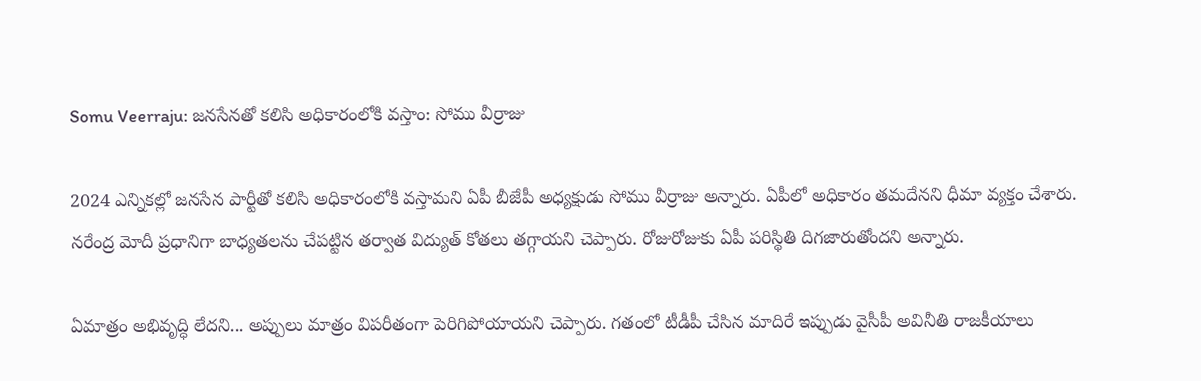Somu Veerraju: జనసేనతో కలిసి అధికారంలోకి వస్తాం: సోము వీర్రాజు

2024 ఎన్నికల్లో జనసేన పార్టీతో కలిసి అధికారంలోకి వస్తామని ఏపీ బీజేపీ అధ్యక్షుడు సోము వీర్రాజు అన్నారు. ఏపీలో అధికారం తమదేనని ధీమా వ్యక్తం చేశారు. నరేంద్ర మోదీ ప్రధానిగా బాధ్యతలను చేపట్టిన తర్వాత విద్యుత్ కోతలు తగ్గాయని చెప్పారు. రోజురోజుకు ఏపీ పరిస్థితి దిగజారుతోందని అన్నారు.

ఏమాత్రం అభివృద్ధి లేదని... అప్పులు మాత్రం విపరీతంగా పెరిగిపోయాయని చెప్పారు. గతంలో టీడీపీ చేసిన మాదిరే ఇప్పుడు వైసీపీ అవినీతి రాజకీయాలు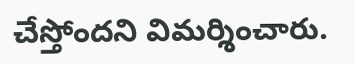చేస్తోందని విమర్శించారు.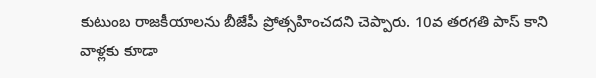కుటుంబ రాజకీయాలను బీజేపీ ప్రోత్సహించదని చెప్పారు. 10వ తరగతి పాస్ కాని వాళ్లకు కూడా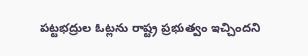పట్టభద్రుల ఓట్లను రాష్ట్ర ప్రభుత్వం ఇచ్చిందని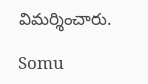విమర్శించారు.

Somu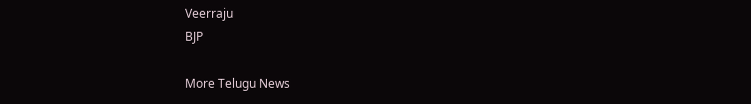Veerraju
BJP

More Telugu News